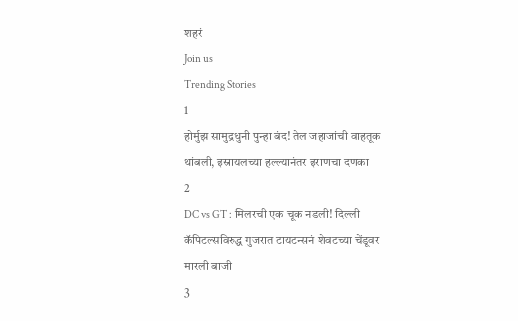शहरं
Join us
Trending Stories
1
होर्मुझ सामुद्रधुनी पुन्हा बंद! तेल जहाजांची वाहतूक थांबली, इस्रायलच्या हल्ल्यानंतर इराणचा दणका
2
DC vs GT : मिलरची एक चूक नडली! दिल्ली कॅपिटल्सविरुद्ध गुजरात टायटन्सनं शेवटच्या चेंडूवर मारली बाजी
3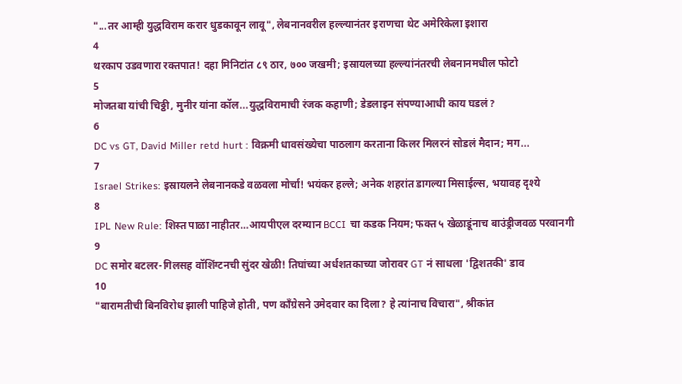"...तर आम्ही युद्धविराम करार धुडकावून लावू", लेबनानवरील हल्ल्यानंतर इराणचा थेट अमेरिकेला इशारा
4
थरकाप उडवणारा रक्तपात! दहा मिनिटांत ८९ ठार, ७०० जखमी; इस्रायलच्या हल्ल्यांनंतरची लेबनानमधील फोटो
5
मोजतबा यांची चिठ्ठी, मुनीर यांना कॉल...युद्धविरामाची रंजक कहाणी; डेडलाइन संपण्याआधी काय घडलं?
6
DC vs GT, David Miller retd hurt : विक्रमी धावसंख्येचा पाठलाग करताना किलर मिलरनं सोडलं मैदान; मग...
7
Israel Strikes: इस्रायलने लेबनानकडे वळवला मोर्चा! भयंकर हल्ले; अनेक शहरांत डागल्या मिसाईल्स, भयावह दृश्ये
8
IPL New Rule: शिस्त पाळा नाहीतर…आयपीएल दरम्यान BCCI चा कडक नियम; फक्त ५ खेळाडूंनाच बाउंड्रीजवळ परवानगी
9
DC समोर बटलर-गिलसह वॉशिंग्टनची सुंदर खेळी! तिघांच्या अर्धशतकाच्या जोरावर GT नं साधला 'द्विशतकी' डाव
10
"बारामतीची बिनविरोध झाली पाहिजे होती, पण काँग्रेसने उमेदवार का दिला? हे त्यांनाच विचारा", श्रीकांत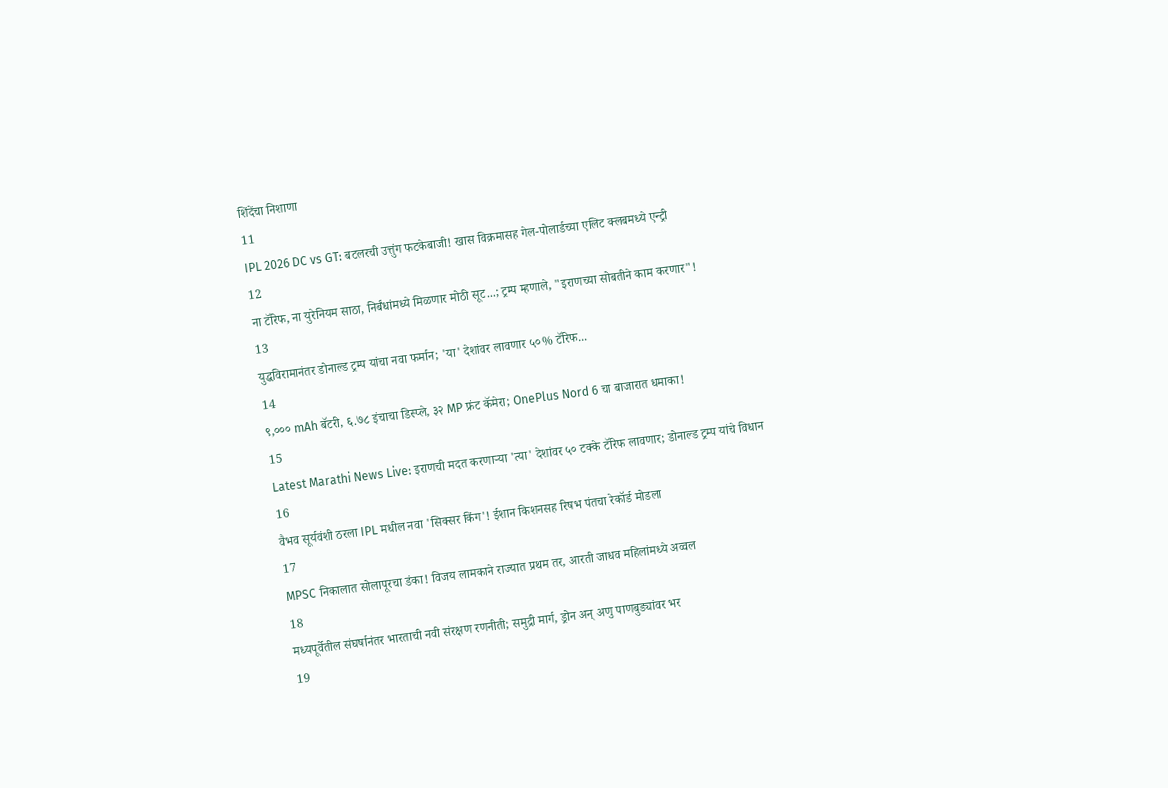शिंदेंचा निशाणा
11
IPL 2026 DC vs GT: बटलरची उत्तुंग फटकेबाजी! खास विक्रमासह गेल-पोलार्डच्या एलिट क्लबमध्ये एन्ट्री
12
ना टॅरिफ, ना युरेनियम साठा, निर्बंधांमध्ये मिळणार मोठी सूट...; ट्रम्प म्हणाले, "इराणच्या सोबतीने काम करणार"!
13
युद्धविरामानंतर डोनाल्ड ट्रम्प यांचा नवा फर्मान; 'या' देशांवर लावणार ५०% टॅरिफ...
14
९,००० mAh बॅटरी, ६.७८ इंचाचा डिस्प्ले, ३२ MP फ्रंट कॅमेरा; OnePlus Nord 6 चा बाजारात धमाका!
15
Latest Marathi News Live: इराणची मदत करणाऱ्या 'त्या' देशांवर ५० टक्के टॅरिफ लावणार; डोनाल्ड ट्रम्प यांचे विधान
16
वैभव सूर्यवंशी ठरला IPL मधील नवा 'सिक्सर किंग'! ईशान किशनसह रिषभ पंतचा रेकॉर्ड मोडला
17
MPSC निकालात सोलापूरचा डंका! विजय लामकाने राज्यात प्रथम तर, आरती जाधव महिलांमध्ये अव्वल
18
मध्यपूर्वेतील संघर्षानंतर भारताची नवी संरक्षण रणनीती; समुद्री मार्ग, ड्रोन अन् अणु पाणबुड्यांवर भर
19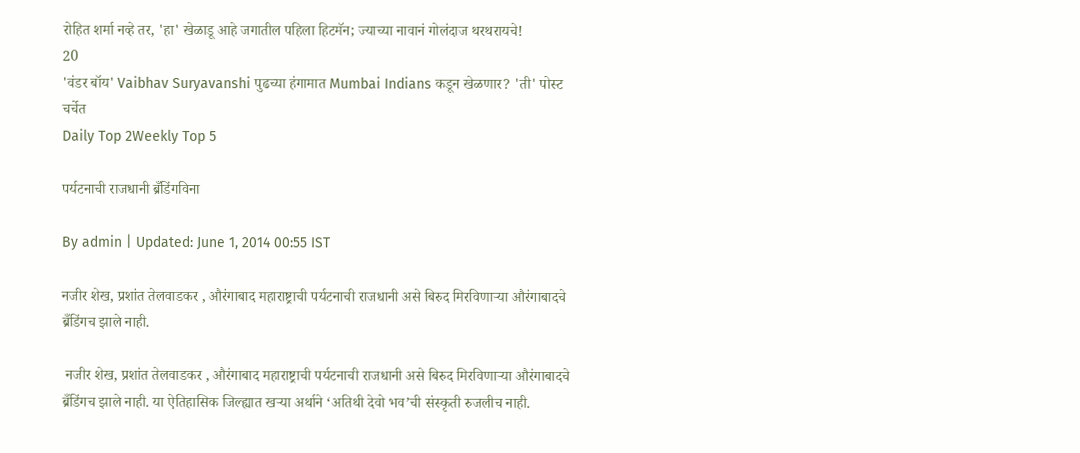रोहित शर्मा नव्हे तर, 'हा' खेळाडू आहे जगातील पहिला हिटमॅन; ज्याच्या नावानं गोलंदाज थरथरायचे!
20
'वंडर बॉय' Vaibhav Suryavanshi पुढच्या हंगामात Mumbai Indians कडून खेळणार? 'ती' पोस्ट चर्चेत
Daily Top 2Weekly Top 5

पर्यटनाची राजधानी ब्रँडिंगविना

By admin | Updated: June 1, 2014 00:55 IST

नजीर शेख, प्रशांत तेलवाडकर , औरंगाबाद महाराष्ट्राची पर्यटनाची राजधानी असे बिरुद मिरविणार्‍या औरंगाबादचे ब्रँडिंगच झाले नाही.

 नजीर शेख, प्रशांत तेलवाडकर , औरंगाबाद महाराष्ट्राची पर्यटनाची राजधानी असे बिरुद मिरविणार्‍या औरंगाबादचे ब्रँडिंगच झाले नाही. या ऐतिहासिक जिल्ह्यात खर्‍या अर्थाने ‘अतिथी देवो भव’ची संस्कृती रुजलीच नाही.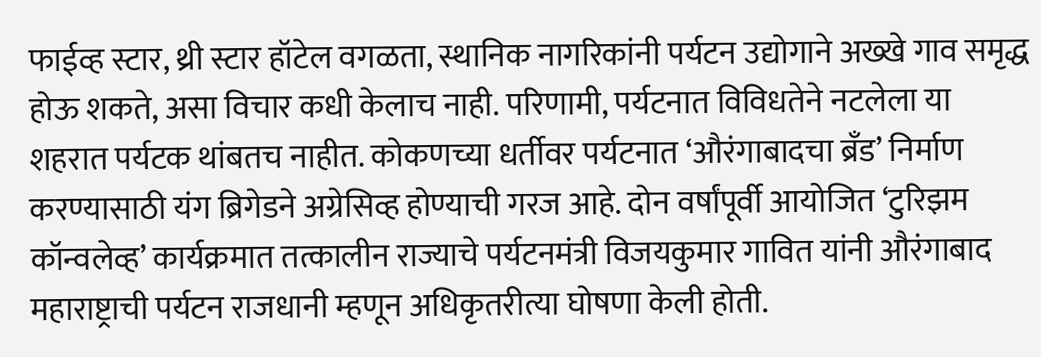फाईव्ह स्टार, थ्री स्टार हॉटेल वगळता, स्थानिक नागरिकांनी पर्यटन उद्योगाने अख्खे गाव समृद्ध होऊ शकते, असा विचार कधी केलाच नाही. परिणामी, पर्यटनात विविधतेने नटलेला या शहरात पर्यटक थांबतच नाहीत. कोकणच्या धर्तीवर पर्यटनात ‘औरंगाबादचा ब्रँड’ निर्माण करण्यासाठी यंग ब्रिगेडने अग्रेसिव्ह होण्याची गरज आहे. दोन वर्षांपूर्वी आयोजित ‘टुरिझम कॉन्वलेव्ह’ कार्यक्रमात तत्कालीन राज्याचे पर्यटनमंत्री विजयकुमार गावित यांनी औरंगाबाद महाराष्ट्राची पर्यटन राजधानी म्हणून अधिकृतरीत्या घोषणा केली होती.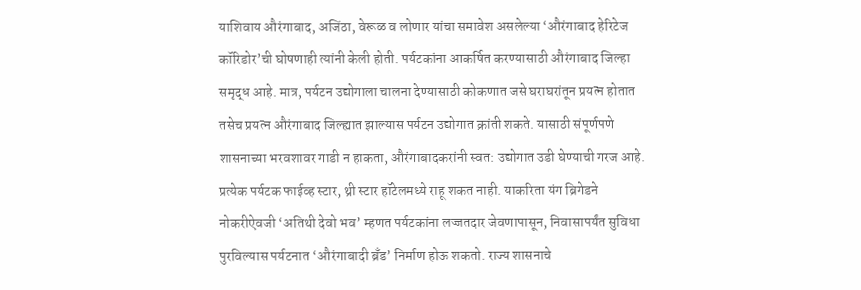याशिवाय औरंगाबाद, अजिंठा, वेरूळ व लोणार यांचा समावेश असलेल्या ‘औरंगाबाद हेरिटेज कॉरिडोर’ची घोषणाही त्यांनी केली होती. पर्यटकांना आकर्षित करण्यासाठी औरंगाबाद जिल्हा समृद्ध आहे. मात्र, पर्यटन उद्योगाला चालना देण्यासाठी कोकणात जसे घराघरांतून प्रयत्न होतात तसेच प्रयत्न औरंगाबाद जिल्ह्यात झाल्यास पर्यटन उद्योगात क्रांती शकते. यासाठी संपूर्णपणे शासनाच्या भरवशावर गाडी न हाकता, औरंगाबादकरांनी स्वत: उद्योगात उडी घेण्याची गरज आहे. प्रत्येक पर्यटक फाईव्ह स्टार, थ्री स्टार हॉटेलमध्ये राहू शकत नाही. याकरिता यंग ब्रिगेडने नोकरीऐवजी ‘अतिथी देवो भव’ म्हणत पर्यटकांना लज्जतदार जेवणापासून, निवासापर्यंत सुविधा पुरविल्यास पर्यटनात ‘औरंगाबादी ब्रँड’ निर्माण होऊ शकतो. राज्य शासनाचे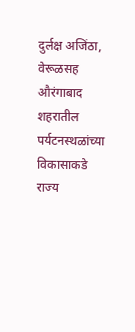दुर्लक्ष अजिंठा, वेरूळसह औरंगाबाद शहरातील पर्यटनस्थळांच्या विकासाकडे राज्य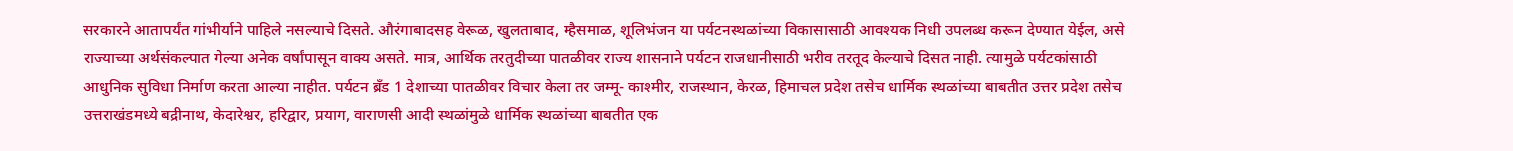सरकारने आतापर्यंत गांभीर्याने पाहिले नसल्याचे दिसते. औरंगाबादसह वेरूळ, खुलताबाद, म्हैसमाळ, शूलिभंजन या पर्यटनस्थळांच्या विकासासाठी आवश्यक निधी उपलब्ध करून देण्यात येईल, असे राज्याच्या अर्थसंकल्पात गेल्या अनेक वर्षांपासून वाक्य असते. मात्र, आर्थिक तरतुदीच्या पातळीवर राज्य शासनाने पर्यटन राजधानीसाठी भरीव तरतूद केल्याचे दिसत नाही. त्यामुळे पर्यटकांसाठी आधुनिक सुविधा निर्माण करता आल्या नाहीत. पर्यटन ब्रँड 1 देशाच्या पातळीवर विचार केला तर जम्मू- काश्मीर, राजस्थान, केरळ, हिमाचल प्रदेश तसेच धार्मिक स्थळांच्या बाबतीत उत्तर प्रदेश तसेच उत्तराखंडमध्ये बद्रीनाथ, केदारेश्वर, हरिद्वार, प्रयाग, वाराणसी आदी स्थळांमुळे धार्मिक स्थळांच्या बाबतीत एक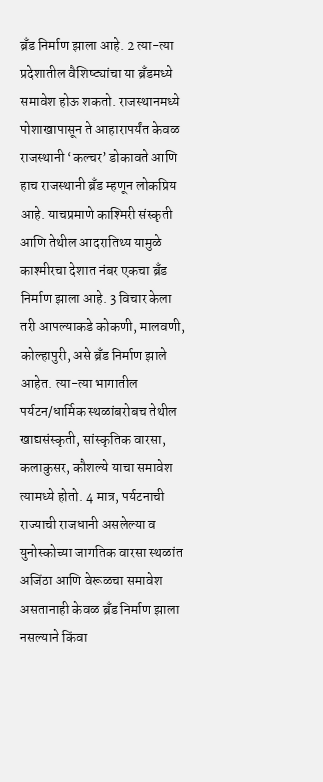ब्रँड निर्माण झाला आहे. 2 त्या-त्या प्रदेशातील वैशिष्ट्यांचा या ब्रँडमध्ये समावेश होऊ शकतो. राजस्थानमध्ये पोशाखापासून ते आहारापर्यंत केवळ राजस्थानी ‘कल्चर’ डोकावते आणि हाच राजस्थानी ब्रँड म्हणून लोकप्रिय आहे. याचप्रमाणे काश्मिरी संस्कृती आणि तेथील आदरातिथ्य यामुळे काश्मीरचा देशात नंबर एकचा ब्रँड निर्माण झाला आहे. 3 विचार केला तरी आपल्याकडे कोकणी, मालवणी, कोल्हापुरी, असे ब्रँड निर्माण झाले आहेत. त्या-त्या भागातील पर्यटन/धार्मिक स्थळांबरोबच तेथील खाद्यसंस्कृती, सांस्कृतिक वारसा, कलाकुसर, कौशल्ये याचा समावेश त्यामध्ये होतो. 4 मात्र, पर्यटनाची राज्याची राजधानी असलेल्या व युनोस्कोच्या जागतिक वारसा स्थळांत अजिंठा आणि वेरूळचा समावेश असतानाही केवळ ब्रँड निर्माण झाला नसल्याने किंवा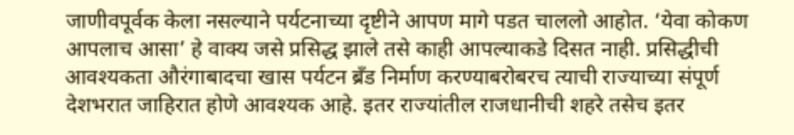जाणीवपूर्वक केला नसल्याने पर्यटनाच्या दृष्टीने आपण मागे पडत चाललो आहोत. ‘येवा कोकण आपलाच आसा’ हे वाक्य जसे प्रसिद्ध झाले तसे काही आपल्याकडे दिसत नाही. प्रसिद्धीची आवश्यकता औरंगाबादचा खास पर्यटन ब्रँड निर्माण करण्याबरोबरच त्याची राज्याच्या संपूर्ण देशभरात जाहिरात होणे आवश्यक आहे. इतर राज्यांतील राजधानीची शहरे तसेच इतर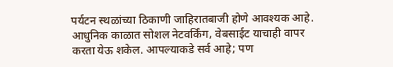पर्यटन स्थळांच्या ठिकाणी जाहिरातबाजी होणे आवश्यक आहे. आधुनिक काळात सोशल नेटवर्किंग, वेबसाईट याचाही वापर करता येऊ शकेल. आपल्याकडे सर्व आहे; पण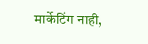मार्केटिंग नाही,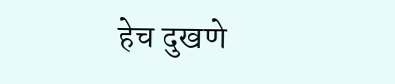हेच दुखणे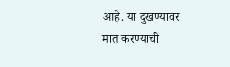आहे. या दुखण्यावर मात करण्याची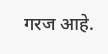गरज आहे.